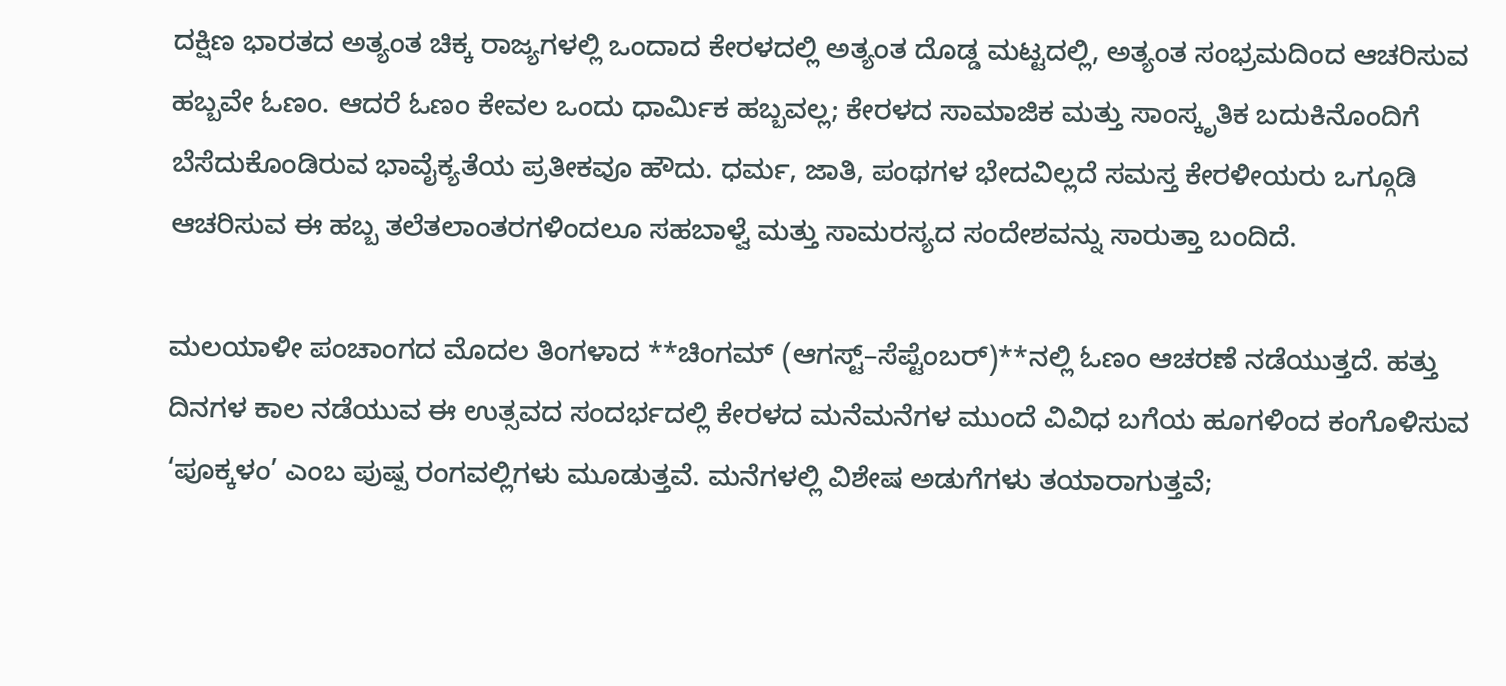ದಕ್ಷಿಣ ಭಾರತದ ಅತ್ಯಂತ ಚಿಕ್ಕ ರಾಜ್ಯಗಳಲ್ಲಿ ಒಂದಾದ ಕೇರಳದಲ್ಲಿ ಅತ್ಯಂತ ದೊಡ್ಡ ಮಟ್ಟದಲ್ಲಿ, ಅತ್ಯಂತ ಸಂಭ್ರಮದಿಂದ ಆಚರಿಸುವ ಹಬ್ಬವೇ ಓಣಂ. ಆದರೆ ಓಣಂ ಕೇವಲ ಒಂದು ಧಾರ್ಮಿಕ ಹಬ್ಬವಲ್ಲ; ಕೇರಳದ ಸಾಮಾಜಿಕ ಮತ್ತು ಸಾಂಸ್ಕೃತಿಕ ಬದುಕಿನೊಂದಿಗೆ ಬೆಸೆದುಕೊಂಡಿರುವ ಭಾವೈಕ್ಯತೆಯ ಪ್ರತೀಕವೂ ಹೌದು. ಧರ್ಮ, ಜಾತಿ, ಪಂಥಗಳ ಭೇದವಿಲ್ಲದೆ ಸಮಸ್ತ ಕೇರಳೀಯರು ಒಗ್ಗೂಡಿ ಆಚರಿಸುವ ಈ ಹಬ್ಬ ತಲೆತಲಾಂತರಗಳಿಂದಲೂ ಸಹಬಾಳ್ವೆ ಮತ್ತು ಸಾಮರಸ್ಯದ ಸಂದೇಶವನ್ನು ಸಾರುತ್ತಾ ಬಂದಿದೆ.

ಮಲಯಾಳೀ ಪಂಚಾಂಗದ ಮೊದಲ ತಿಂಗಳಾದ **ಚಿಂಗಮ್ (ಆಗಸ್ಟ್–ಸೆಪ್ಟೆಂಬರ್)**ನಲ್ಲಿ ಓಣಂ ಆಚರಣೆ ನಡೆಯುತ್ತದೆ. ಹತ್ತು ದಿನಗಳ ಕಾಲ ನಡೆಯುವ ಈ ಉತ್ಸವದ ಸಂದರ್ಭದಲ್ಲಿ ಕೇರಳದ ಮನೆಮನೆಗಳ ಮುಂದೆ ವಿವಿಧ ಬಗೆಯ ಹೂಗಳಿಂದ ಕಂಗೊಳಿಸುವ ‘ಪೂಕ್ಕಳಂ’ ಎಂಬ ಪುಷ್ಪ ರಂಗವಲ್ಲಿಗಳು ಮೂಡುತ್ತವೆ. ಮನೆಗಳಲ್ಲಿ ವಿಶೇಷ ಅಡುಗೆಗಳು ತಯಾರಾಗುತ್ತವೆ;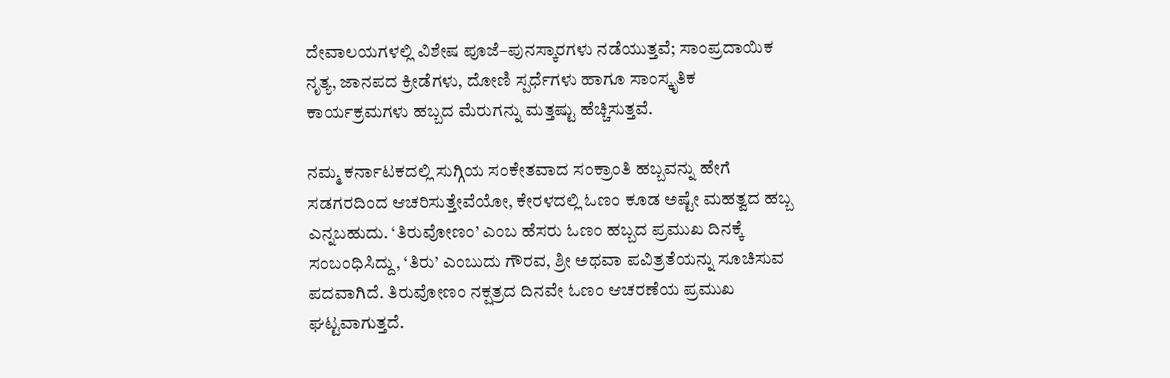ದೇವಾಲಯಗಳಲ್ಲಿ ವಿಶೇಷ ಪೂಜೆ–ಪುನಸ್ಕಾರಗಳು ನಡೆಯುತ್ತವೆ; ಸಾಂಪ್ರದಾಯಿಕ ನೃತ್ಯ, ಜಾನಪದ ಕ್ರೀಡೆಗಳು, ದೋಣಿ ಸ್ಪರ್ಧೆಗಳು ಹಾಗೂ ಸಾಂಸ್ಕೃತಿಕ ಕಾರ್ಯಕ್ರಮಗಳು ಹಬ್ಬದ ಮೆರುಗನ್ನು ಮತ್ತಷ್ಟು ಹೆಚ್ಚಿಸುತ್ತವೆ.

ನಮ್ಮ ಕರ್ನಾಟಕದಲ್ಲಿ ಸುಗ್ಗಿಯ ಸಂಕೇತವಾದ ಸಂಕ್ರಾಂತಿ ಹಬ್ಬವನ್ನು ಹೇಗೆ ಸಡಗರದಿಂದ ಆಚರಿಸುತ್ತೇವೆಯೋ, ಕೇರಳದಲ್ಲಿ ಓಣಂ ಕೂಡ ಅಷ್ಟೇ ಮಹತ್ವದ ಹಬ್ಬ ಎನ್ನಬಹುದು. ‘ತಿರುವೋಣಂ’ ಎಂಬ ಹೆಸರು ಓಣಂ ಹಬ್ಬದ ಪ್ರಮುಖ ದಿನಕ್ಕೆ ಸಂಬಂಧಿಸಿದ್ದು, ‘ತಿರು’ ಎಂಬುದು ಗೌರವ, ಶ್ರೀ ಅಥವಾ ಪವಿತ್ರತೆಯನ್ನು ಸೂಚಿಸುವ ಪದವಾಗಿದೆ. ತಿರುವೋಣಂ ನಕ್ಷತ್ರದ ದಿನವೇ ಓಣಂ ಆಚರಣೆಯ ಪ್ರಮುಖ ಘಟ್ಟವಾಗುತ್ತದೆ.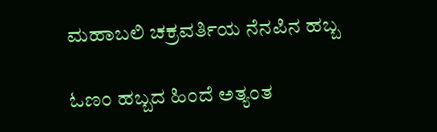ಮಹಾಬಲಿ ಚಕ್ರವರ್ತಿಯ ನೆನಪಿನ ಹಬ್ಬ

ಓಣಂ ಹಬ್ಬದ ಹಿಂದೆ ಅತ್ಯಂತ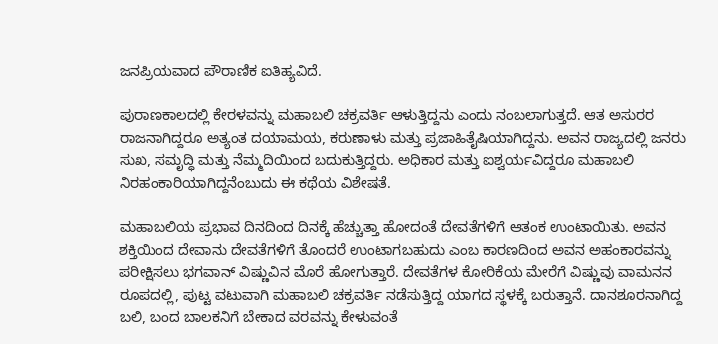ಜನಪ್ರಿಯವಾದ ಪೌರಾಣಿಕ ಐತಿಹ್ಯವಿದೆ.

ಪುರಾಣಕಾಲದಲ್ಲಿ ಕೇರಳವನ್ನು ಮಹಾಬಲಿ ಚಕ್ರವರ್ತಿ ಆಳುತ್ತಿದ್ದನು ಎಂದು ನಂಬಲಾಗುತ್ತದೆ. ಆತ ಅಸುರರ ರಾಜನಾಗಿದ್ದರೂ ಅತ್ಯಂತ ದಯಾಮಯ, ಕರುಣಾಳು ಮತ್ತು ಪ್ರಜಾಹಿತೈಷಿಯಾಗಿದ್ದನು. ಅವನ ರಾಜ್ಯದಲ್ಲಿ ಜನರು ಸುಖ, ಸಮೃದ್ಧಿ ಮತ್ತು ನೆಮ್ಮದಿಯಿಂದ ಬದುಕುತ್ತಿದ್ದರು. ಅಧಿಕಾರ ಮತ್ತು ಐಶ್ವರ್ಯವಿದ್ದರೂ ಮಹಾಬಲಿ ನಿರಹಂಕಾರಿಯಾಗಿದ್ದನೆಂಬುದು ಈ ಕಥೆಯ ವಿಶೇಷತೆ.

ಮಹಾಬಲಿಯ ಪ್ರಭಾವ ದಿನದಿಂದ ದಿನಕ್ಕೆ ಹೆಚ್ಚುತ್ತಾ ಹೋದಂತೆ ದೇವತೆಗಳಿಗೆ ಆತಂಕ ಉಂಟಾಯಿತು. ಅವನ ಶಕ್ತಿಯಿಂದ ದೇವಾನು ದೇವತೆಗಳಿಗೆ ತೊಂದರೆ ಉಂಟಾಗಬಹುದು ಎಂಬ ಕಾರಣದಿಂದ ಅವನ ಅಹಂಕಾರವನ್ನು ಪರೀಕ್ಷಿಸಲು ಭಗವಾನ್ ವಿಷ್ಣುವಿನ ಮೊರೆ ಹೋಗುತ್ತಾರೆ. ದೇವತೆಗಳ ಕೋರಿಕೆಯ ಮೇರೆಗೆ ವಿಷ್ಣುವು ವಾಮನನ ರೂಪದಲ್ಲಿ, ಪುಟ್ಟ ವಟುವಾಗಿ ಮಹಾಬಲಿ ಚಕ್ರವರ್ತಿ ನಡೆಸುತ್ತಿದ್ದ ಯಾಗದ ಸ್ಥಳಕ್ಕೆ ಬರುತ್ತಾನೆ. ದಾನಶೂರನಾಗಿದ್ದ ಬಲಿ, ಬಂದ ಬಾಲಕನಿಗೆ ಬೇಕಾದ ವರವನ್ನು ಕೇಳುವಂತೆ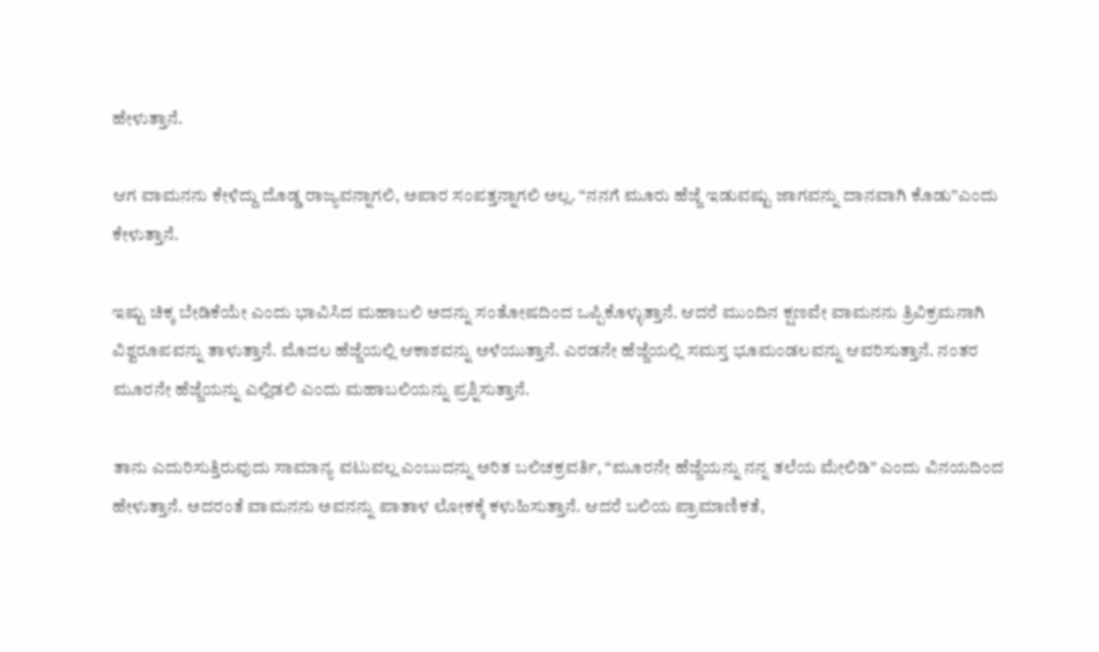ಹೇಳುತ್ತಾನೆ.

ಆಗ ವಾಮನನು ಕೇಳಿದ್ದು ದೊಡ್ಡ ರಾಜ್ಯವನ್ನಾಗಲಿ, ಅಪಾರ ಸಂಪತ್ತನ್ನಾಗಲಿ ಅಲ್ಲ. “ನನಗೆ ಮೂರು ಹೆಜ್ಜೆ ಇಡುವಷ್ಟು ಜಾಗವನ್ನು ದಾನವಾಗಿ ಕೊಡು”ಎಂದು ಕೇಳುತ್ತಾನೆ.

ಇಷ್ಟು ಚಿಕ್ಕ ಬೇಡಿಕೆಯೇ ಎಂದು ಭಾವಿಸಿದ ಮಹಾಬಲಿ ಅದನ್ನು ಸಂತೋಷದಿಂದ ಒಪ್ಪಿಕೊಳ್ಳುತ್ತಾನೆ. ಆದರೆ ಮುಂದಿನ ಕ್ಷಣವೇ ವಾಮನನು ತ್ರಿವಿಕ್ರಮನಾಗಿ ವಿಶ್ವರೂಪವನ್ನು ತಾಳುತ್ತಾನೆ. ಮೊದಲ ಹೆಜ್ಜೆಯಲ್ಲಿ ಆಕಾಶವನ್ನು ಅಳೆಯುತ್ತಾನೆ. ಎರಡನೇ ಹೆಜ್ಜೆಯಲ್ಲಿ ಸಮಸ್ತ ಭೂಮಂಡಲವನ್ನು ಆವರಿಸುತ್ತಾನೆ. ನಂತರ ಮೂರನೇ ಹೆಜ್ಜೆಯನ್ನು ಎಲ್ಲಿಡಲಿ ಎಂದು ಮಹಾಬಲಿಯನ್ನು ಪ್ರಶ್ನಿಸುತ್ತಾನೆ.

ತಾನು ಎದುರಿಸುತ್ತಿರುವುದು ಸಾಮಾನ್ಯ ವಟುವಲ್ಲ ಎಂಬುದನ್ನು ಅರಿತ ಬಲಿಚಕ್ರವರ್ತಿ, “ಮೂರನೇ ಹೆಜ್ಜೆಯನ್ನು ನನ್ನ ತಲೆಯ ಮೇಲಿಡಿ” ಎಂದು ವಿನಯದಿಂದ ಹೇಳುತ್ತಾನೆ. ಅದರಂತೆ ವಾಮನನು ಅವನನ್ನು ಪಾತಾಳ ಲೋಕಕ್ಕೆ ಕಳುಹಿಸುತ್ತಾನೆ. ಆದರೆ ಬಲಿಯ ಪ್ರಾಮಾಣಿಕತೆ,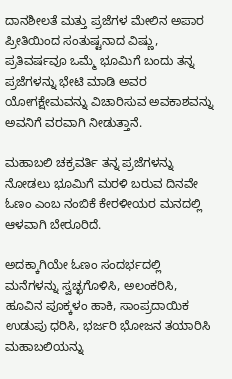ದಾನಶೀಲತೆ ಮತ್ತು ಪ್ರಜೆಗಳ ಮೇಲಿನ ಅಪಾರ ಪ್ರೀತಿಯಿಂದ ಸಂತುಷ್ಟನಾದ ವಿಷ್ಣು, ಪ್ರತಿವರ್ಷವೂ ಒಮ್ಮೆ ಭೂಮಿಗೆ ಬಂದು ತನ್ನ ಪ್ರಜೆಗಳನ್ನು ಭೇಟಿ ಮಾಡಿ ಅವರ ಯೋಗಕ್ಷೇಮವನ್ನು ವಿಚಾರಿಸುವ ಅವಕಾಶವನ್ನು ಅವನಿಗೆ ವರವಾಗಿ ನೀಡುತ್ತಾನೆ.

ಮಹಾಬಲಿ ಚಕ್ರವರ್ತಿ ತನ್ನ ಪ್ರಜೆಗಳನ್ನು ನೋಡಲು ಭೂಮಿಗೆ ಮರಳಿ ಬರುವ ದಿನವೇ ಓಣಂ ಎಂಬ ನಂಬಿಕೆ ಕೇರಳೀಯರ ಮನದಲ್ಲಿ ಆಳವಾಗಿ ಬೇರೂರಿದೆ.

ಅದಕ್ಕಾಗಿಯೇ ಓಣಂ ಸಂದರ್ಭದಲ್ಲಿ ಮನೆಗಳನ್ನು ಸ್ವಚ್ಛಗೊಳಿಸಿ, ಅಲಂಕರಿಸಿ, ಹೂವಿನ ಪೂಕ್ಕಳಂ ಹಾಕಿ, ಸಾಂಪ್ರದಾಯಿಕ ಉಡುಪು ಧರಿಸಿ, ಭರ್ಜರಿ ಭೋಜನ ತಯಾರಿಸಿ ಮಹಾಬಲಿಯನ್ನು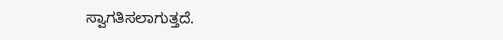ಸ್ವಾಗತಿಸಲಾಗುತ್ತದೆ.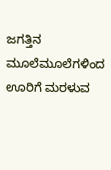ಜಗತ್ತಿನ ಮೂಲೆಮೂಲೆಗಳಿಂದ ಊರಿಗೆ ಮರಳುವ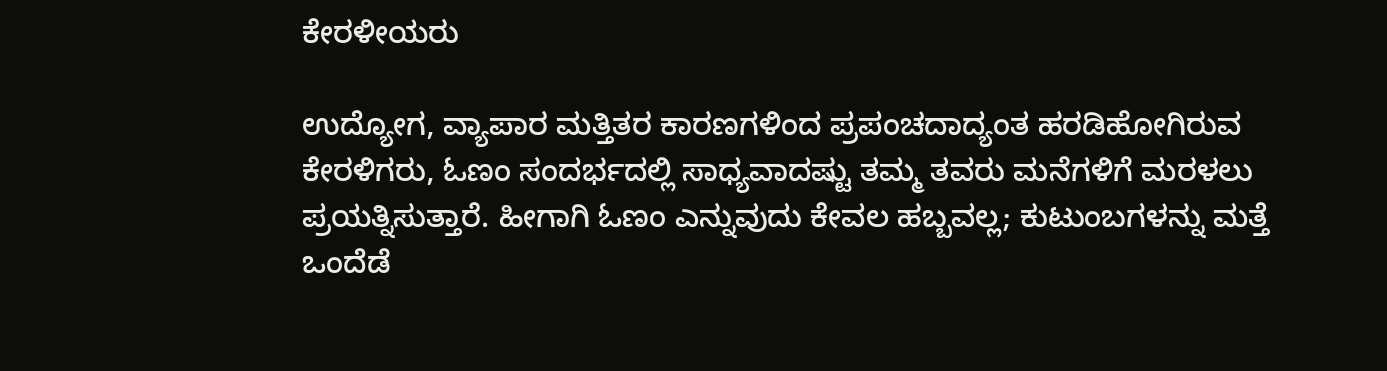ಕೇರಳೀಯರು

ಉದ್ಯೋಗ, ವ್ಯಾಪಾರ ಮತ್ತಿತರ ಕಾರಣಗಳಿಂದ ಪ್ರಪಂಚದಾದ್ಯಂತ ಹರಡಿಹೋಗಿರುವ ಕೇರಳಿಗರು, ಓಣಂ ಸಂದರ್ಭದಲ್ಲಿ ಸಾಧ್ಯವಾದಷ್ಟು ತಮ್ಮ ತವರು ಮನೆಗಳಿಗೆ ಮರಳಲು ಪ್ರಯತ್ನಿಸುತ್ತಾರೆ. ಹೀಗಾಗಿ ಓಣಂ ಎನ್ನುವುದು ಕೇವಲ ಹಬ್ಬವಲ್ಲ; ಕುಟುಂಬಗಳನ್ನು ಮತ್ತೆ ಒಂದೆಡೆ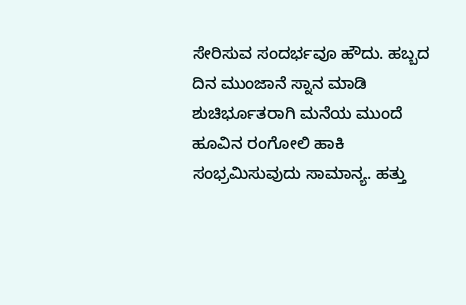ಸೇರಿಸುವ ಸಂದರ್ಭವೂ ಹೌದು. ಹಬ್ಬದ ದಿನ ಮುಂಜಾನೆ ಸ್ನಾನ ಮಾಡಿ ಶುಚಿರ್ಭೂತರಾಗಿ ಮನೆಯ ಮುಂದೆ ಹೂವಿನ ರಂಗೋಲಿ ಹಾಕಿ ಸಂಭ್ರಮಿಸುವುದು ಸಾಮಾನ್ಯ. ಹತ್ತು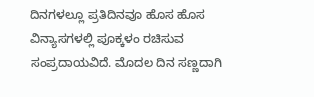ದಿನಗಳಲ್ಲೂ ಪ್ರತಿದಿನವೂ ಹೊಸ ಹೊಸ ವಿನ್ಯಾಸಗಳಲ್ಲಿ ಪೂಕ್ಕಳಂ ರಚಿಸುವ ಸಂಪ್ರದಾಯವಿದೆ. ಮೊದಲ ದಿನ ಸಣ್ಣದಾಗಿ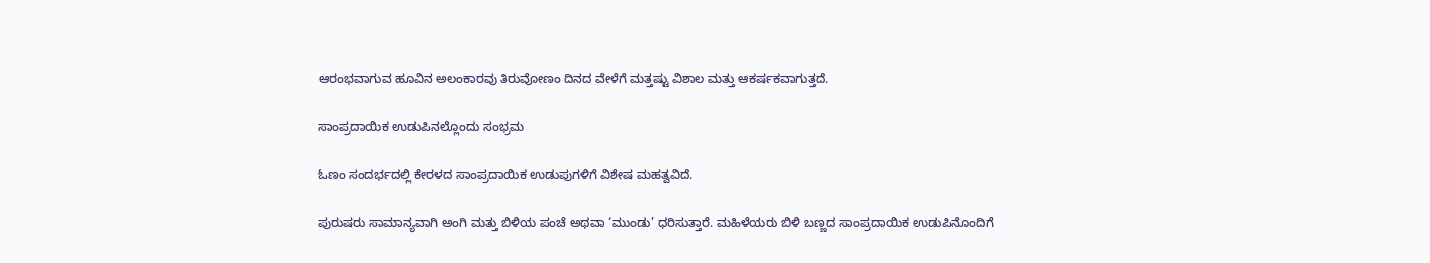ಆರಂಭವಾಗುವ ಹೂವಿನ ಅಲಂಕಾರವು ತಿರುವೋಣಂ ದಿನದ ವೇಳೆಗೆ ಮತ್ತಷ್ಟು ವಿಶಾಲ ಮತ್ತು ಆಕರ್ಷಕವಾಗುತ್ತದೆ.

ಸಾಂಪ್ರದಾಯಿಕ ಉಡುಪಿನಲ್ಲೊಂದು ಸಂಭ್ರಮ

ಓಣಂ ಸಂದರ್ಭದಲ್ಲಿ ಕೇರಳದ ಸಾಂಪ್ರದಾಯಿಕ ಉಡುಪುಗಳಿಗೆ ವಿಶೇಷ ಮಹತ್ವವಿದೆ.

ಪುರುಷರು ಸಾಮಾನ್ಯವಾಗಿ ಅಂಗಿ ಮತ್ತು ಬಿಳಿಯ ಪಂಚೆ ಅಥವಾ ‘ಮುಂಡು’ ಧರಿಸುತ್ತಾರೆ. ಮಹಿಳೆಯರು ಬಿಳಿ ಬಣ್ಣದ ಸಾಂಪ್ರದಾಯಿಕ ಉಡುಪಿನೊಂದಿಗೆ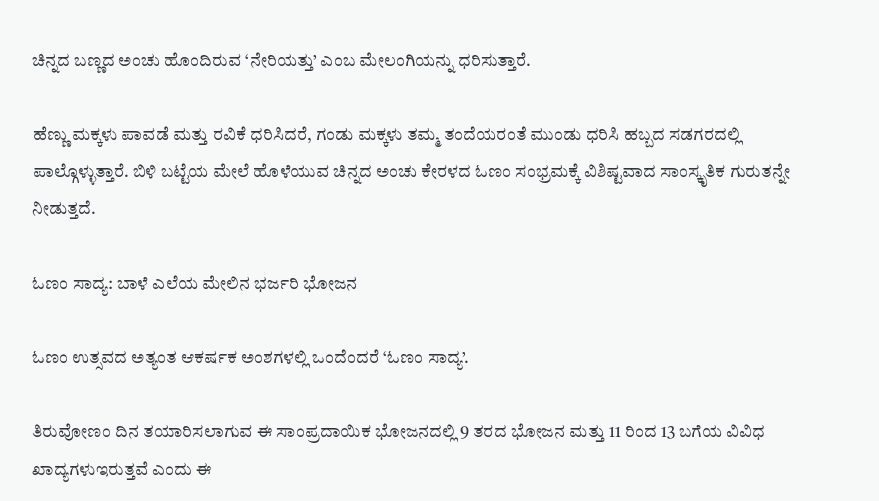ಚಿನ್ನದ ಬಣ್ಣದ ಅಂಚು ಹೊಂದಿರುವ ‘ನೇರಿಯತ್ತು’ ಎಂಬ ಮೇಲಂಗಿಯನ್ನು ಧರಿಸುತ್ತಾರೆ.

ಹೆಣ್ಣು ಮಕ್ಕಳು ಪಾವಡೆ ಮತ್ತು ರವಿಕೆ ಧರಿಸಿದರೆ, ಗಂಡು ಮಕ್ಕಳು ತಮ್ಮ ತಂದೆಯರಂತೆ ಮುಂಡು ಧರಿಸಿ ಹಬ್ಬದ ಸಡಗರದಲ್ಲಿ ಪಾಲ್ಗೊಳ್ಳುತ್ತಾರೆ. ಬಿಳಿ ಬಟ್ಟೆಯ ಮೇಲೆ ಹೊಳೆಯುವ ಚಿನ್ನದ ಅಂಚು ಕೇರಳದ ಓಣಂ ಸಂಭ್ರಮಕ್ಕೆ ವಿಶಿಷ್ಟವಾದ ಸಾಂಸ್ಕೃತಿಕ ಗುರುತನ್ನೇ ನೀಡುತ್ತದೆ.

ಓಣಂ ಸಾದ್ಯ: ಬಾಳೆ ಎಲೆಯ ಮೇಲಿನ ಭರ್ಜರಿ ಭೋಜನ

ಓಣಂ ಉತ್ಸವದ ಅತ್ಯಂತ ಆಕರ್ಷಕ ಅಂಶಗಳಲ್ಲಿ ಒಂದೆಂದರೆ ‘ಓಣಂ ಸಾದ್ಯ’.

ತಿರುವೋಣಂ ದಿನ ತಯಾರಿಸಲಾಗುವ ಈ ಸಾಂಪ್ರದಾಯಿಕ ಭೋಜನದಲ್ಲಿ 9 ತರದ ಭೋಜನ ಮತ್ತು 11 ರಿಂದ 13 ಬಗೆಯ ವಿವಿಧ ಖಾದ್ಯಗಳುಇರುತ್ತವೆ ಎಂದು ಈ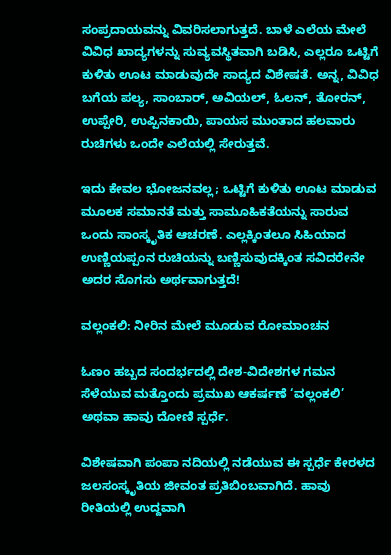ಸಂಪ್ರದಾಯವನ್ನು ವಿವರಿಸಲಾಗುತ್ತದೆ. ಬಾಳೆ ಎಲೆಯ ಮೇಲೆ ವಿವಿಧ ಖಾದ್ಯಗಳನ್ನು ಸುವ್ಯವಸ್ಥಿತವಾಗಿ ಬಡಿಸಿ, ಎಲ್ಲರೂ ಒಟ್ಟಿಗೆ ಕುಳಿತು ಊಟ ಮಾಡುವುದೇ ಸಾದ್ಯದ ವಿಶೇಷತೆ. ಅನ್ನ, ವಿವಿಧ ಬಗೆಯ ಪಲ್ಯ, ಸಾಂಬಾರ್, ಅವಿಯಲ್, ಓಲನ್, ತೋರನ್, ಉಪ್ಪೇರಿ, ಉಪ್ಪಿನಕಾಯಿ, ಪಾಯಸ ಮುಂತಾದ ಹಲವಾರು ರುಚಿಗಳು ಒಂದೇ ಎಲೆಯಲ್ಲಿ ಸೇರುತ್ತವೆ.

ಇದು ಕೇವಲ ಭೋಜನವಲ್ಲ; ಒಟ್ಟಿಗೆ ಕುಳಿತು ಊಟ ಮಾಡುವ ಮೂಲಕ ಸಮಾನತೆ ಮತ್ತು ಸಾಮೂಹಿಕತೆಯನ್ನು ಸಾರುವ ಒಂದು ಸಾಂಸ್ಕೃತಿಕ ಆಚರಣೆ. ಎಲ್ಲಕ್ಕಿಂತಲೂ ಸಿಹಿಯಾದ ಉಣ್ಣಿಯಪ್ಪಂನ ರುಚಿಯನ್ನು ಬಣ್ಣಿಸುವುದಕ್ಕಿಂತ ಸವಿದರೇನೇ ಅದರ ಸೊಗಸು ಅರ್ಥವಾಗುತ್ತದೆ!

ವಲ್ಲಂಕಲಿ: ನೀರಿನ ಮೇಲೆ ಮೂಡುವ ರೋಮಾಂಚನ

ಓಣಂ ಹಬ್ಬದ ಸಂದರ್ಭದಲ್ಲಿ ದೇಶ-ವಿದೇಶಗಳ ಗಮನ ಸೆಳೆಯುವ ಮತ್ತೊಂದು ಪ್ರಮುಖ ಆಕರ್ಷಣೆ ‘ವಲ್ಲಂಕಲಿ’ ಅಥವಾ ಹಾವು ದೋಣಿ ಸ್ಪರ್ಧೆ.

ವಿಶೇಷವಾಗಿ ಪಂಪಾ ನದಿಯಲ್ಲಿ ನಡೆಯುವ ಈ ಸ್ಪರ್ಧೆ ಕೇರಳದ ಜಲಸಂಸ್ಕೃತಿಯ ಜೀವಂತ ಪ್ರತಿಬಿಂಬವಾಗಿದೆ. ಹಾವು ರೀತಿಯಲ್ಲಿ ಉದ್ದವಾಗಿ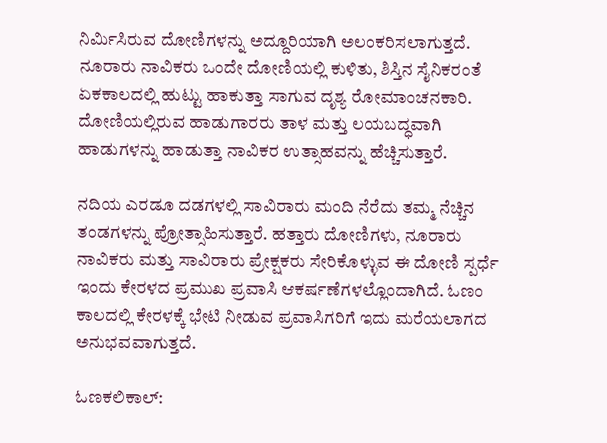ನಿರ್ಮಿಸಿರುವ ದೋಣಿಗಳನ್ನು ಅದ್ದೂರಿಯಾಗಿ ಅಲಂಕರಿಸಲಾಗುತ್ತದೆ. ನೂರಾರು ನಾವಿಕರು ಒಂದೇ ದೋಣಿಯಲ್ಲಿ ಕುಳಿತು, ಶಿಸ್ತಿನ ಸೈನಿಕರಂತೆ ಏಕಕಾಲದಲ್ಲಿ ಹುಟ್ಟು ಹಾಕುತ್ತಾ ಸಾಗುವ ದೃಶ್ಯ ರೋಮಾಂಚನಕಾರಿ. ದೋಣಿಯಲ್ಲಿರುವ ಹಾಡುಗಾರರು ತಾಳ ಮತ್ತು ಲಯಬದ್ಧವಾಗಿ ಹಾಡುಗಳನ್ನು ಹಾಡುತ್ತಾ ನಾವಿಕರ ಉತ್ಸಾಹವನ್ನು ಹೆಚ್ಚಿಸುತ್ತಾರೆ.

ನದಿಯ ಎರಡೂ ದಡಗಳಲ್ಲಿ ಸಾವಿರಾರು ಮಂದಿ ನೆರೆದು ತಮ್ಮ ನೆಚ್ಚಿನ ತಂಡಗಳನ್ನು ಪ್ರೋತ್ಸಾಹಿಸುತ್ತಾರೆ. ಹತ್ತಾರು ದೋಣಿಗಳು, ನೂರಾರು ನಾವಿಕರು ಮತ್ತು ಸಾವಿರಾರು ಪ್ರೇಕ್ಷಕರು ಸೇರಿಕೊಳ್ಳುವ ಈ ದೋಣಿ ಸ್ಪರ್ಧೆ ಇಂದು ಕೇರಳದ ಪ್ರಮುಖ ಪ್ರವಾಸಿ ಆಕರ್ಷಣೆಗಳಲ್ಲೊಂದಾಗಿದೆ. ಓಣಂ ಕಾಲದಲ್ಲಿ ಕೇರಳಕ್ಕೆ ಭೇಟಿ ನೀಡುವ ಪ್ರವಾಸಿಗರಿಗೆ ಇದು ಮರೆಯಲಾಗದ ಅನುಭವವಾಗುತ್ತದೆ.

ಓಣಕಲಿಕಾಲ್: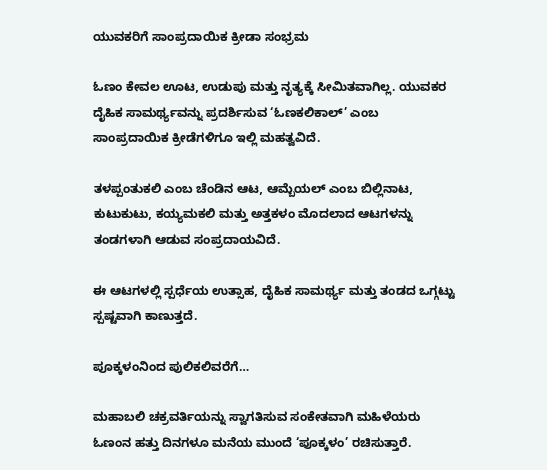ಯುವಕರಿಗೆ ಸಾಂಪ್ರದಾಯಿಕ ಕ್ರೀಡಾ ಸಂಭ್ರಮ

ಓಣಂ ಕೇವಲ ಊಟ, ಉಡುಪು ಮತ್ತು ನೃತ್ಯಕ್ಕೆ ಸೀಮಿತವಾಗಿಲ್ಲ. ಯುವಕರ ದೈಹಿಕ ಸಾಮರ್ಥ್ಯವನ್ನು ಪ್ರದರ್ಶಿಸುವ ‘ಓಣಕಲಿಕಾಲ್’ ಎಂಬ ಸಾಂಪ್ರದಾಯಿಕ ಕ್ರೀಡೆಗಳಿಗೂ ಇಲ್ಲಿ ಮಹತ್ವವಿದೆ.

ತಳಪ್ಪಂತುಕಲಿ ಎಂಬ ಚೆಂಡಿನ ಆಟ, ಆಮ್ಬೆಯಲ್ ಎಂಬ ಬಿಲ್ಲಿನಾಟ, ಕುಟುಕುಟು, ಕಯ್ಯಮಕಲಿ ಮತ್ತು ಅತ್ತಕಳಂ ಮೊದಲಾದ ಆಟಗಳನ್ನು ತಂಡಗಳಾಗಿ ಆಡುವ ಸಂಪ್ರದಾಯವಿದೆ.

ಈ ಆಟಗಳಲ್ಲಿ ಸ್ಪರ್ಧೆಯ ಉತ್ಸಾಹ, ದೈಹಿಕ ಸಾಮರ್ಥ್ಯ ಮತ್ತು ತಂಡದ ಒಗ್ಗಟ್ಟು ಸ್ಪಷ್ಟವಾಗಿ ಕಾಣುತ್ತದೆ.

ಪೂಕ್ಕಳಂನಿಂದ ಪುಲಿಕಲಿವರೆಗೆ…

ಮಹಾಬಲಿ ಚಕ್ರವರ್ತಿಯನ್ನು ಸ್ವಾಗತಿಸುವ ಸಂಕೇತವಾಗಿ ಮಹಿಳೆಯರು ಓಣಂನ ಹತ್ತು ದಿನಗಳೂ ಮನೆಯ ಮುಂದೆ ‘ಪೂಕ್ಕಳಂ’ ರಚಿಸುತ್ತಾರೆ.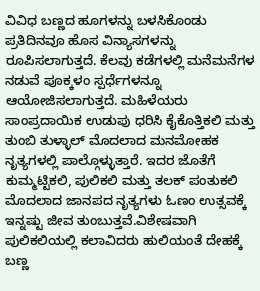ವಿವಿಧ ಬಣ್ಣದ ಹೂಗಳನ್ನು ಬಳಸಿಕೊಂಡು ಪ್ರತಿದಿನವೂ ಹೊಸ ವಿನ್ಯಾಸಗಳನ್ನು ರೂಪಿಸಲಾಗುತ್ತದೆ. ಕೆಲವು ಕಡೆಗಳಲ್ಲಿ ಮನೆಮನೆಗಳ ನಡುವೆ ಪೂಕ್ಕಳಂ ಸ್ಪರ್ಧೆಗಳನ್ನೂ ಆಯೋಜಿಸಲಾಗುತ್ತದೆ. ಮಹಿಳೆಯರು ಸಾಂಪ್ರದಾಯಿಕ ಉಡುಪು ಧರಿಸಿ ಕೈಕೊತ್ತಿಕಲಿ ಮತ್ತು ತುಂಬಿ ತುಳ್ಳಾಲ್ ಮೊದಲಾದ ಮನಮೋಹಕ ನೃತ್ಯಗಳಲ್ಲಿ ಪಾಲ್ಗೊಳ್ಳುತ್ತಾರೆ. ಇದರ ಜೊತೆಗೆ ಕುಮ್ಮಟ್ಟಿಕಲಿ, ಪುಲಿಕಲಿ ಮತ್ತು ತಲಕ್ ಪಂತುಕಲಿ ಮೊದಲಾದ ಜಾನಪದ ನೃತ್ಯಗಳು ಓಣಂ ಉತ್ಸವಕ್ಕೆ ಇನ್ನಷ್ಟು ಜೀವ ತುಂಬುತ್ತವೆ.ವಿಶೇಷವಾಗಿ ಪುಲಿಕಲಿಯಲ್ಲಿ ಕಲಾವಿದರು ಹುಲಿಯಂತೆ ದೇಹಕ್ಕೆ ಬಣ್ಣ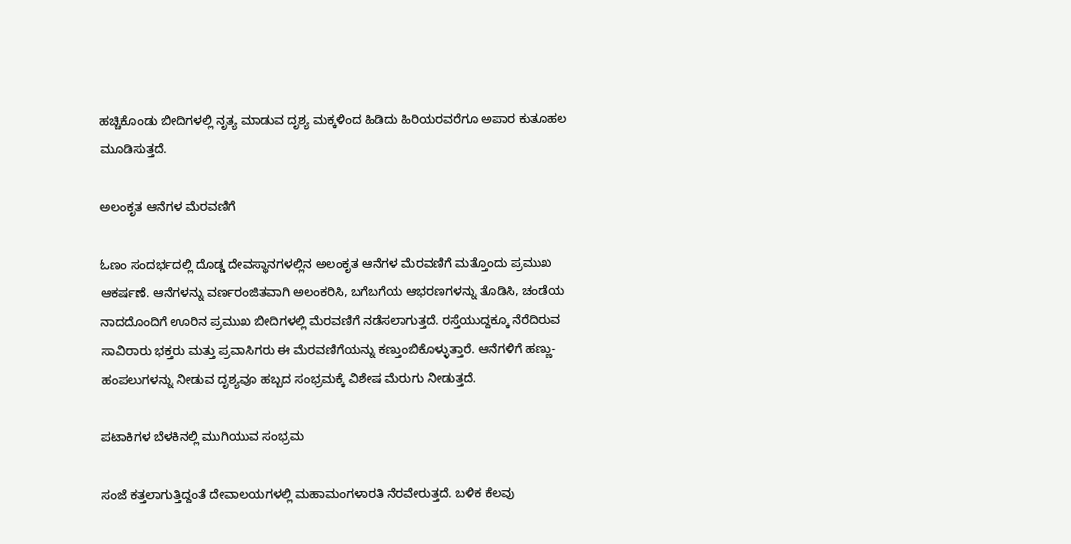ಹಚ್ಚಿಕೊಂಡು ಬೀದಿಗಳಲ್ಲಿ ನೃತ್ಯ ಮಾಡುವ ದೃಶ್ಯ ಮಕ್ಕಳಿಂದ ಹಿಡಿದು ಹಿರಿಯರವರೆಗೂ ಅಪಾರ ಕುತೂಹಲ ಮೂಡಿಸುತ್ತದೆ.

ಅಲಂಕೃತ ಆನೆಗಳ ಮೆರವಣಿಗೆ

ಓಣಂ ಸಂದರ್ಭದಲ್ಲಿ ದೊಡ್ಡ ದೇವಸ್ಥಾನಗಳಲ್ಲಿನ ಅಲಂಕೃತ ಆನೆಗಳ ಮೆರವಣಿಗೆ ಮತ್ತೊಂದು ಪ್ರಮುಖ ಆಕರ್ಷಣೆ. ಆನೆಗಳನ್ನು ವರ್ಣರಂಜಿತವಾಗಿ ಅಲಂಕರಿಸಿ, ಬಗೆಬಗೆಯ ಆಭರಣಗಳನ್ನು ತೊಡಿಸಿ, ಚಂಡೆಯ ನಾದದೊಂದಿಗೆ ಊರಿನ ಪ್ರಮುಖ ಬೀದಿಗಳಲ್ಲಿ ಮೆರವಣಿಗೆ ನಡೆಸಲಾಗುತ್ತದೆ. ರಸ್ತೆಯುದ್ದಕ್ಕೂ ನೆರೆದಿರುವ ಸಾವಿರಾರು ಭಕ್ತರು ಮತ್ತು ಪ್ರವಾಸಿಗರು ಈ ಮೆರವಣಿಗೆಯನ್ನು ಕಣ್ತುಂಬಿಕೊಳ್ಳುತ್ತಾರೆ. ಆನೆಗಳಿಗೆ ಹಣ್ಣು-ಹಂಪಲುಗಳನ್ನು ನೀಡುವ ದೃಶ್ಯವೂ ಹಬ್ಬದ ಸಂಭ್ರಮಕ್ಕೆ ವಿಶೇಷ ಮೆರುಗು ನೀಡುತ್ತದೆ.

ಪಟಾಕಿಗಳ ಬೆಳಕಿನಲ್ಲಿ ಮುಗಿಯುವ ಸಂಭ್ರಮ

ಸಂಜೆ ಕತ್ತಲಾಗುತ್ತಿದ್ದಂತೆ ದೇವಾಲಯಗಳಲ್ಲಿ ಮಹಾಮಂಗಳಾರತಿ ನೆರವೇರುತ್ತದೆ. ಬಳಿಕ ಕೆಲವು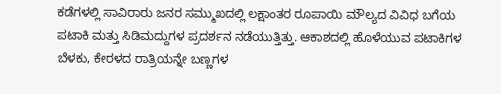ಕಡೆಗಳಲ್ಲಿ ಸಾವಿರಾರು ಜನರ ಸಮ್ಮುಖದಲ್ಲಿ ಲಕ್ಷಾಂತರ ರೂಪಾಯಿ ಮೌಲ್ಯದ ವಿವಿಧ ಬಗೆಯ ಪಟಾಕಿ ಮತ್ತು ಸಿಡಿಮದ್ದುಗಳ ಪ್ರದರ್ಶನ ನಡೆಯುತ್ತಿತ್ತು. ಆಕಾಶದಲ್ಲಿ ಹೊಳೆಯುವ ಪಟಾಕಿಗಳ ಬೆಳಕು, ಕೇರಳದ ರಾತ್ರಿಯನ್ನೇ ಬಣ್ಣಗಳ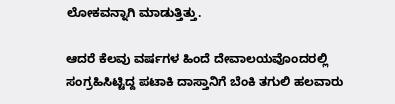ಲೋಕವನ್ನಾಗಿ ಮಾಡುತ್ತಿತ್ತು.

ಆದರೆ ಕೆಲವು ವರ್ಷಗಳ ಹಿಂದೆ ದೇವಾಲಯವೊಂದರಲ್ಲಿ ಸಂಗ್ರಹಿಸಿಟ್ಟಿದ್ದ ಪಟಾಕಿ ದಾಸ್ತಾನಿಗೆ ಬೆಂಕಿ ತಗುಲಿ ಹಲವಾರು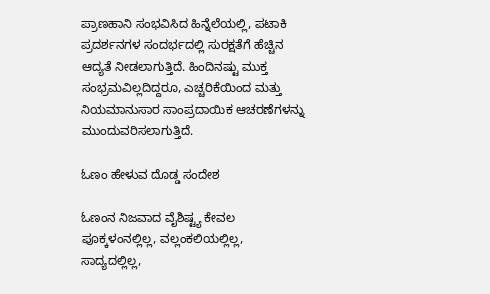ಪ್ರಾಣಹಾನಿ ಸಂಭವಿಸಿದ ಹಿನ್ನೆಲೆಯಲ್ಲಿ, ಪಟಾಕಿ ಪ್ರದರ್ಶನಗಳ ಸಂದರ್ಭದಲ್ಲಿ ಸುರಕ್ಷತೆಗೆ ಹೆಚ್ಚಿನ ಆದ್ಯತೆ ನೀಡಲಾಗುತ್ತಿದೆ. ಹಿಂದಿನಷ್ಟು ಮುಕ್ತ ಸಂಭ್ರಮವಿಲ್ಲದಿದ್ದರೂ, ಎಚ್ಚರಿಕೆಯಿಂದ ಮತ್ತು ನಿಯಮಾನುಸಾರ ಸಾಂಪ್ರದಾಯಿಕ ಆಚರಣೆಗಳನ್ನು ಮುಂದುವರಿಸಲಾಗುತ್ತಿದೆ.

ಓಣಂ ಹೇಳುವ ದೊಡ್ಡ ಸಂದೇಶ

ಓಣಂನ ನಿಜವಾದ ವೈಶಿಷ್ಟ್ಯ ಕೇವಲ ಪೂಕ್ಕಳಂನಲ್ಲಿಲ್ಲ, ವಲ್ಲಂಕಲಿಯಲ್ಲಿಲ್ಲ, ಸಾದ್ಯದಲ್ಲಿಲ್ಲ,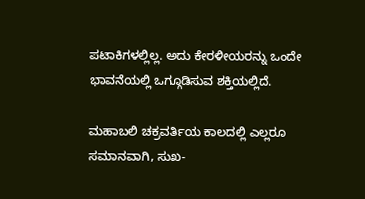ಪಟಾಕಿಗಳಲ್ಲಿಲ್ಲ. ಅದು ಕೇರಳೀಯರನ್ನು ಒಂದೇ ಭಾವನೆಯಲ್ಲಿ ಒಗ್ಗೂಡಿಸುವ ಶಕ್ತಿಯಲ್ಲಿದೆ.

ಮಹಾಬಲಿ ಚಕ್ರವರ್ತಿಯ ಕಾಲದಲ್ಲಿ ಎಲ್ಲರೂ ಸಮಾನವಾಗಿ, ಸುಖ-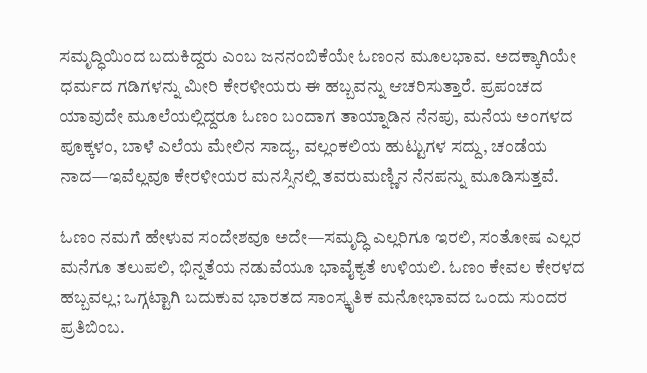ಸಮೃದ್ಧಿಯಿಂದ ಬದುಕಿದ್ದರು ಎಂಬ ಜನನಂಬಿಕೆಯೇ ಓಣಂನ ಮೂಲಭಾವ. ಅದಕ್ಕಾಗಿಯೇ ಧರ್ಮದ ಗಡಿಗಳನ್ನು ಮೀರಿ ಕೇರಳೀಯರು ಈ ಹಬ್ಬವನ್ನು ಆಚರಿಸುತ್ತಾರೆ. ಪ್ರಪಂಚದ ಯಾವುದೇ ಮೂಲೆಯಲ್ಲಿದ್ದರೂ ಓಣಂ ಬಂದಾಗ ತಾಯ್ನಾಡಿನ ನೆನಪು, ಮನೆಯ ಅಂಗಳದ ಪೂಕ್ಕಳಂ, ಬಾಳೆ ಎಲೆಯ ಮೇಲಿನ ಸಾದ್ಯ, ವಲ್ಲಂಕಲಿಯ ಹುಟ್ಟುಗಳ ಸದ್ದು, ಚಂಡೆಯ ನಾದ—ಇವೆಲ್ಲವೂ ಕೇರಳೀಯರ ಮನಸ್ಸಿನಲ್ಲಿ ತವರುಮಣ್ಣಿನ ನೆನಪನ್ನು ಮೂಡಿಸುತ್ತವೆ.

ಓಣಂ ನಮಗೆ ಹೇಳುವ ಸಂದೇಶವೂ ಅದೇ—ಸಮೃದ್ಧಿ ಎಲ್ಲರಿಗೂ ಇರಲಿ, ಸಂತೋಷ ಎಲ್ಲರ ಮನೆಗೂ ತಲುಪಲಿ, ಭಿನ್ನತೆಯ ನಡುವೆಯೂ ಭಾವೈಕ್ಯತೆ ಉಳಿಯಲಿ. ಓಣಂ ಕೇವಲ ಕೇರಳದ ಹಬ್ಬವಲ್ಲ; ಒಗ್ಗಟ್ಟಾಗಿ ಬದುಕುವ ಭಾರತದ ಸಾಂಸ್ಕೃತಿಕ ಮನೋಭಾವದ ಒಂದು ಸುಂದರ ಪ್ರತಿಬಿಂಬ.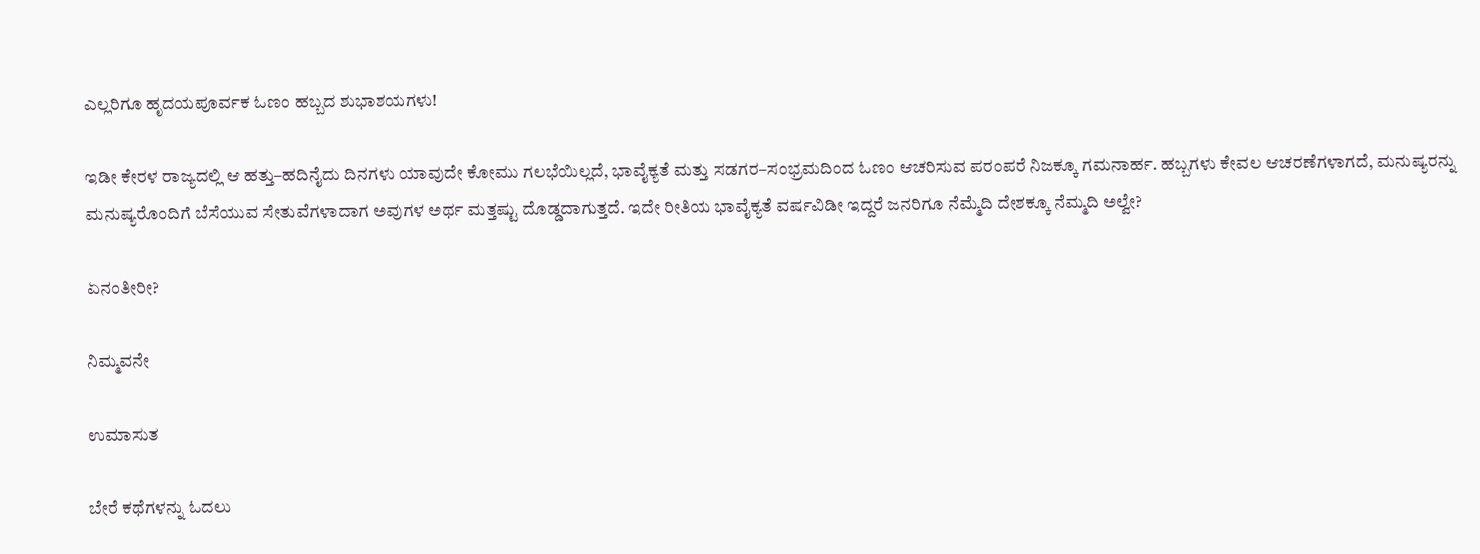ಎಲ್ಲರಿಗೂ ಹೃದಯಪೂರ್ವಕ ಓಣಂ ಹಬ್ಬದ ಶುಭಾಶಯಗಳು!

ಇಡೀ ಕೇರಳ ರಾಜ್ಯದಲ್ಲಿ ಆ ಹತ್ತು–ಹದಿನೈದು ದಿನಗಳು ಯಾವುದೇ ಕೋಮು ಗಲಭೆಯಿಲ್ಲದೆ, ಭಾವೈಕ್ಯತೆ ಮತ್ತು ಸಡಗರ–ಸಂಭ್ರಮದಿಂದ ಓಣಂ ಆಚರಿಸುವ ಪರಂಪರೆ ನಿಜಕ್ಕೂ ಗಮನಾರ್ಹ. ಹಬ್ಬಗಳು ಕೇವಲ ಆಚರಣೆಗಳಾಗದೆ, ಮನುಷ್ಯರನ್ನು ಮನುಷ್ಯರೊಂದಿಗೆ ಬೆಸೆಯುವ ಸೇತುವೆಗಳಾದಾಗ ಅವುಗಳ ಅರ್ಥ ಮತ್ತಷ್ಟು ದೊಡ್ಡದಾಗುತ್ತದೆ. ಇದೇ ರೀತಿಯ ಭಾವೈಕ್ಯತೆ ವರ್ಷವಿಡೀ ಇದ್ದರೆ ಜನರಿಗೂ ನೆಮ್ಮೆದಿ ದೇಶಕ್ಕೂ ನೆಮ್ಮದಿ ಅಲ್ವೇ?

ಏನಂತೀರೀ?

ನಿಮ್ಮವನೇ

ಉಮಾಸುತ

ಬೇರೆ ಕಥೆಗಳನ್ನು ಓದಲು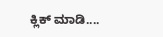ಕ್ಲಿಕ್ ಮಾಡಿ....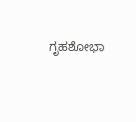ಗೃಹಶೋಭಾ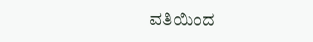ವತಿಯಿಂದ